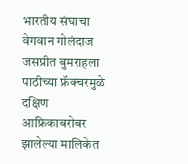भारतीय संघाचा वेगवान गोलंदाज जसप्रीत बुमराहला पाठीच्या फ्रॅक्चरमुळे दक्षिण आफ्रिकाबरोबर झालेल्या मालिकेत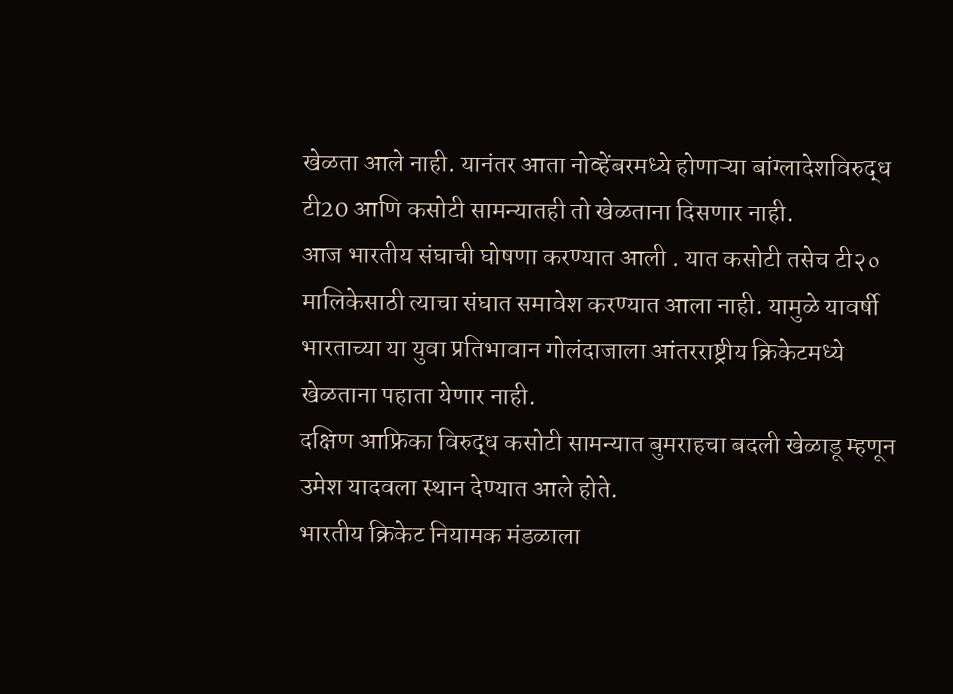खेळता आले नाही. यानंतर आता नोव्हेंबरमध्ये होणाऱ्या बांग्लादेशविरुद्ध टी20 आणि कसोटी सामन्यातही तो खेळताना दिसणार नाही.
आज भारतीय संघाची घोषणा करण्यात आली . यात कसोटी तसेच टी२० मालिकेसाठी त्याचा संघात समावेश करण्यात आला नाही. यामुळे यावर्षी भारताच्या या युवा प्रतिभावान गोलंदाजाला आंतरराष्ट्रीय क्रिकेटमध्ये खेळताना पहाता येणार नाही.
दक्षिण आफ्रिका विरुद्ध कसोटी सामन्यात बुमराहचा बदली खेळाडू म्हणून उमेश यादवला स्थान देण्यात आले होते.
भारतीय क्रिकेट नियामक मंडळाला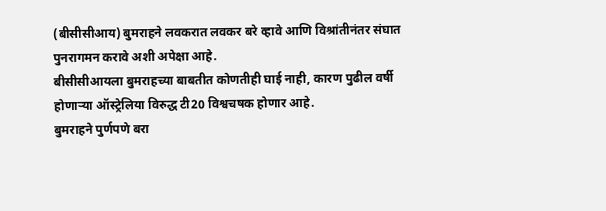(बीसीसीआय) बुमराहने लवकरात लवकर बरे व्हावे आणि विश्रांतीनंतर संघात पुनरागमन करावे अशी अपेक्षा आहे.
बीसीसीआयला बुमराहच्या बाबतीत कोणतीही घाई नाही, कारण पुढील वर्षी होणाऱ्या ऑस्ट्रेलिया विरुद्ध टी20 विश्वचषक होणार आहे.
बुमराहने पुर्णपणे बरा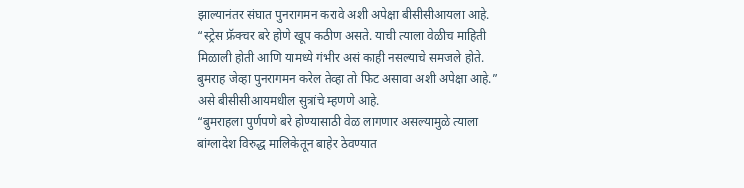झाल्यानंतर संघात पुनरागमन करावे अशी अपेक्षा बीसीसीआयला आहे.
“स्ट्रेस फ्रॅक्चर बरे होणे खूप कठीण असते. याची त्याला वेळीच माहिती मिळाली होती आणि यामध्ये गंभीर असं काही नसल्याचे समजले होते. बुमराह जेव्हा पुनरागमन करेल तेव्हा तो फिट असावा अशी अपेक्षा आहे.” असे बीसीसीआयमधील सुत्रांचे म्हणणे आहे.
“बुमराहला पुर्णपणे बरे होण्यासाठी वेळ लागणार असल्यामुळे त्याला बांग्लादेश विरुद्ध मालिकेतून बाहेर ठेवण्यात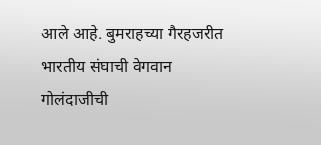आले आहे. बुमराहच्या गैरहजरीत भारतीय संघाची वेगवान गोलंदाजीची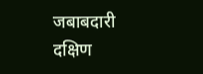जबाबदारी दक्षिण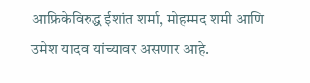आफ्रिकेविरुद्ध ईशांत शर्मा, मोहम्मद शमी आणि उमेश यादव यांच्यावर असणार आहे.